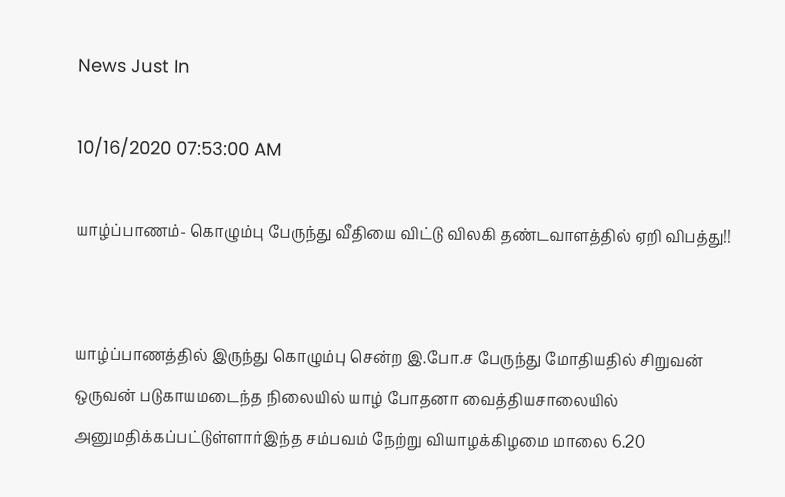News Just In

10/16/2020 07:53:00 AM

யாழ்ப்பாணம்- கொழும்பு பேருந்து வீதியை விட்டு விலகி தண்டவாளத்தில் ஏறி விபத்து!!


யாழ்ப்பாணத்தில் இருந்து கொழும்பு சென்ற இ.போ.ச பேருந்து மோதியதில் சிறுவன் ஒருவன் படுகாயமடைந்த நிலையில் யாழ் போதனா வைத்தியசாலையில் அனுமதிக்கப்பட்டுள்ளார்இந்த சம்பவம் நேற்று வியாழக்கிழமை மாலை 6.20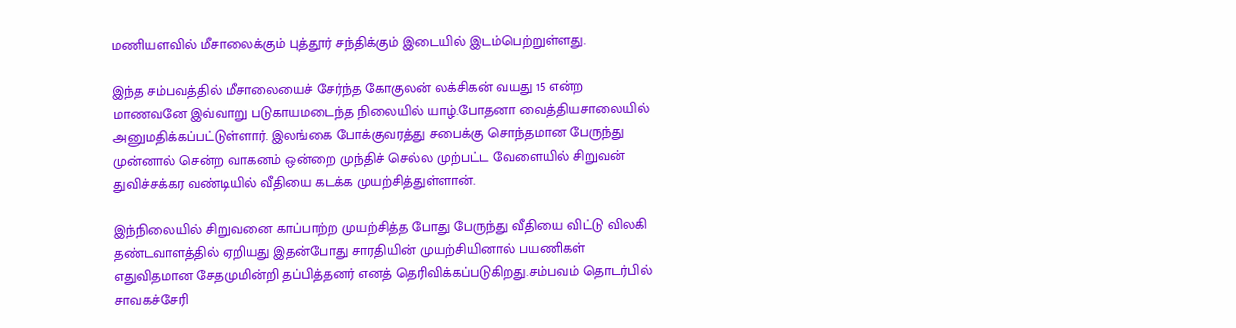மணியளவில் மீசாலைக்கும் புத்தூர் சந்திக்கும் இடையில் இடம்பெற்றுள்ளது.

இந்த சம்பவத்தில் மீசாலையைச் சேர்ந்த கோகுலன் லக்சிகன் வயது 15 என்ற மாணவனே இவ்வாறு படுகாயமடைந்த நிலையில் யாழ்.போதனா வைத்தியசாலையில் அனுமதிக்கப்பட்டுள்ளார். இலங்கை போக்குவரத்து சபைக்கு சொந்தமான பேருந்து முன்னால் சென்ற வாகனம் ஒன்றை முந்திச் செல்ல முற்பட்ட வேளையில் சிறுவன் துவிச்சக்கர வண்டியில் வீதியை கடக்க முயற்சித்துள்ளான்.

இந்நிலையில் சிறுவனை காப்பாற்ற முயற்சித்த போது பேருந்து வீதியை விட்டு விலகி தண்டவாளத்தில் ஏறியது இதன்போது சாரதியின் முயற்சியினால் பயணிகள் எதுவிதமான சேதமுமின்றி தப்பித்தனர் எனத் தெரிவிக்கப்படுகிறது.சம்பவம் தொடர்பில் சாவகச்சேரி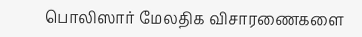பொலிஸார் மேலதிக விசாரணைகளை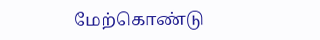மேற்கொண்டு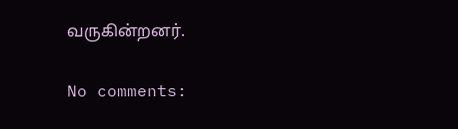வருகின்றனர்.

No comments: